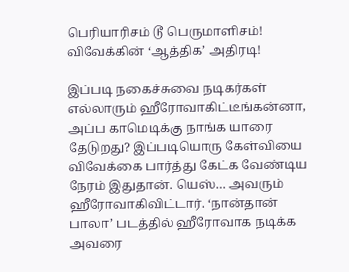பெரியாரிசம் டூ பெருமாளிசம்! விவேக்கின் ‘ஆத்திக’ அதிரடி!

இப்படி நகைச்சுவை நடிகர்கள் எல்லாரும் ஹீரோவாகிட்டீங்கன்னா, அப்ப காமெடிக்கு நாங்க யாரை தேடுறது? இப்படியொரு கேள்வியை விவேக்கை பார்த்து கேட்க வேண்டிய நேரம் இதுதான். யெஸ்… அவரும் ஹீரோவாகிவிட்டார். ‘நான்தான் பாலா’ படத்தில் ஹீரோவாக நடிக்க அவரை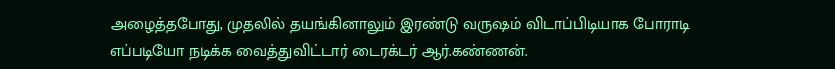அழைத்தபோது, முதலில் தயங்கினாலும் இரண்டு வருஷம் விடாப்பிடியாக போராடி எப்படியோ நடிக்க வைத்துவிட்டார் டைரக்டர் ஆர்.கண்ணன்.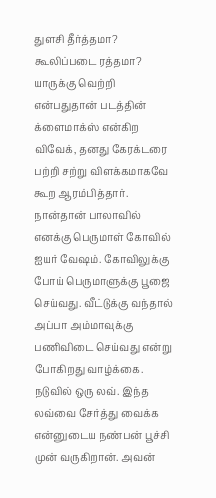துளசி தீர்த்தமா? கூலிப்படை ரத்தமா? யாருக்கு வெற்றி என்பதுதான் படத்தின் க்ளைமாக்ஸ் என்கிற விவேக், தனது கேரக்டரை பற்றி சற்று விளக்கமாகவே கூற ஆரம்பித்தார். நான்தான் பாலாவில் எனக்கு பெருமாள் கோவில் ஐயர் வேஷம். கோவிலுக்கு போய் பெருமாளுக்கு பூஜை செய்வது. வீட்டுக்கு வந்தால் அப்பா அம்மாவுக்கு பணிவிடை செய்வது என்று போகிறது வாழ்க்கை. நடுவில் ஒரு லவ். இந்த லவ்வை சேர்த்து வைக்க என்னுடைய நண்பன் பூச்சி முன் வருகிறான். அவன்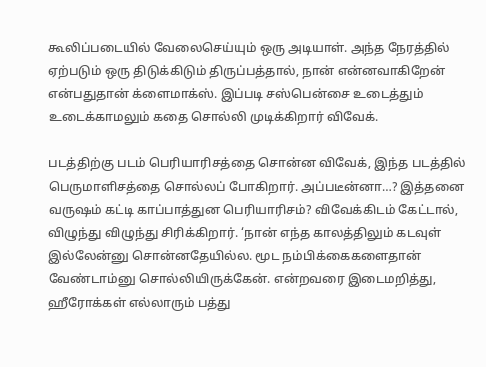கூலிப்படையில் வேலைசெய்யும் ஒரு அடியாள். அந்த நேரத்தில் ஏற்படும் ஒரு திடுக்கிடும் திருப்பத்தால், நான் என்னவாகிறேன் என்பதுதான் க்ளைமாக்ஸ். இப்படி சஸ்பென்சை உடைத்தும் உடைக்காமலும் கதை சொல்லி முடிக்கிறார் விவேக்.

படத்திற்கு படம் பெரியாரிசத்தை சொன்ன விவேக், இந்த படத்தில் பெருமாளிசத்தை சொல்லப் போகிறார். அப்படீன்னா…? இத்தனை வருஷம் கட்டி காப்பாத்துன பெரியாரிசம்? விவேக்கிடம் கேட்டால், விழுந்து விழுந்து சிரிக்கிறார். ‘நான் எந்த காலத்திலும் கடவுள் இல்லேன்னு சொன்னதேயில்ல. மூட நம்பிக்கைகளைதான் வேண்டாம்னு சொல்லியிருக்கேன். என்றவரை இடைமறித்து, ஹீரோக்கள் எல்லாரும் பத்து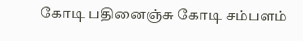கோடி பதினைஞ்சு கோடி சம்பளம்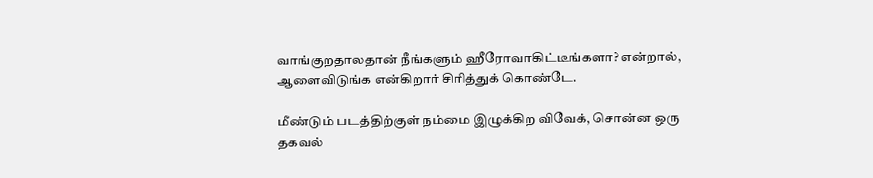வாங்குறதாலதான் நீங்களும் ஹீரோவாகிட்டீங்களா? என்றால், ஆளைவிடுங்க என்கிறார் சிரித்துக் கொண்டே.

மீண்டும் படத்திற்குள் நம்மை இழுக்கிற விவேக், சொன்ன ஒரு தகவல்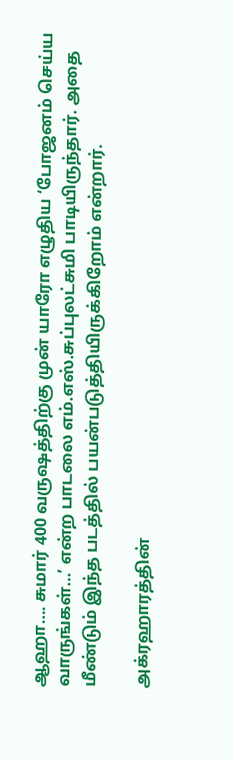ஆஹா…. சுமார் 400 வருஷத்திற்கு முன் யாரோ எழுதிய ‘போஜனம் செய்ய வாருங்கள்…’ என்ற பாடலை எம்.எஸ்.சுப்புலட்சுமி பாடியிருந்தார். அதை மீண்டும் இந்த படத்தில் பயன்படுத்தியிருக்கிறோம் என்றார்.

அக்ரஹாரத்தின்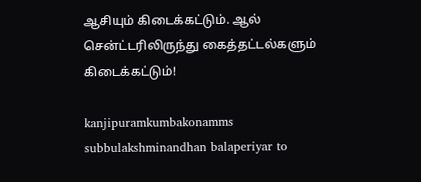ஆசியும் கிடைக்கட்டும். ஆல் சென்ட்டரிலிருந்து கைத்தட்டல்களும் கிடைக்கட்டும்!

kanjipuramkumbakonamms subbulakshminandhan balaperiyar to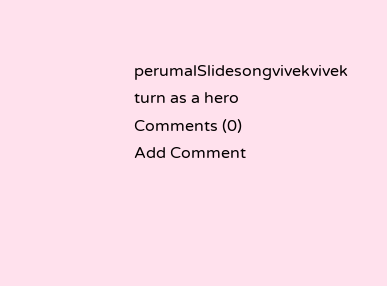perumalSlidesongvivekvivek turn as a hero
Comments (0)
Add Comment